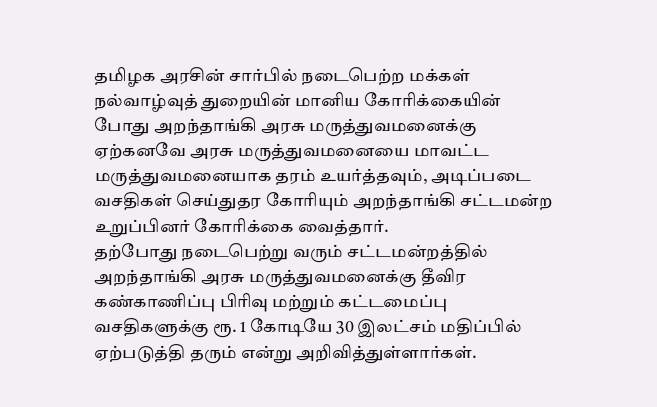தமிழக அரசின் சார்பில் நடைபெற்ற மக்கள் நல்வாழ்வுத் துறையின் மானிய கோாிக்கையின் போது அறந்தாங்கி அரசு மருத்துவமனைக்கு ஏற்கனவே அரசு மருத்துவமனையை மாவட்ட மருத்துவமனையாக தரம் உயர்த்தவும், அடிப்படை வசதிகள் செய்துதர கோாியும் அறந்தாங்கி சட்டமன்ற உறுப்பினர் கோாிக்கை வைத்தார்.
தற்போது நடைபெற்று வரும் சட்டமன்றத்தில் அறந்தாங்கி அரசு மருத்துவமனைக்கு தீவிர கண்காணிப்பு பிாிவு மற்றும் கட்டமைப்பு வசதிகளுக்கு ரூ. 1 கோடியே 30 இலட்சம் மதிப்பில் ஏற்படுத்தி தரும் என்று அறிவித்துள்ளார்கள்.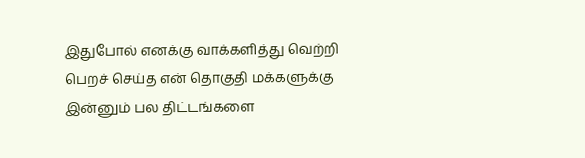இதுபோல் எனக்கு வாக்களித்து வெற்றி பெறச் செய்த என் தொகுதி மக்களுக்கு இன்னும் பல திட்டங்களை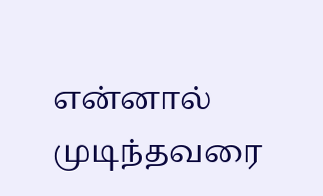என்னால் முடிந்தவரை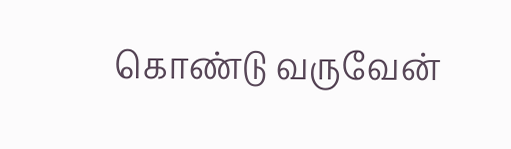கொண்டு வருவேன்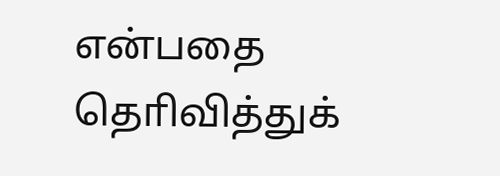என்பதை தொிவித்துக்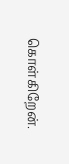கொள்கிறேன்.